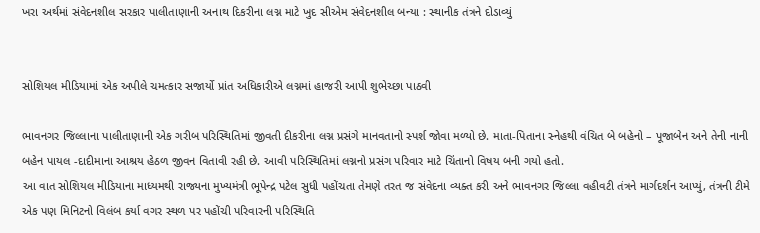ખરા અર્થમાં સંવેદનશીલ સરકાર પાલીતાણાની અનાથ દિકરીના લગ્ન માટે ખુદ સીએમ સંવેદનશીલ બન્યા : સ્થાનીક તંત્રને દોડાવ્યું


સોશિયલ મીડિયામાં એક અપીલે ચમત્કાર સજાર્યો પ્રાંત અધિકારીએ લગ્નમાં હાજરી આપી શુભેચ્છા પાઠવી

ભાવનગર જિલ્લાના પાલીતાણાની એક ગરીબ પરિસ્થિતિમાં જીવતી દીકરીના લગ્ન પ્રસંગે માનવતાનો સ્પર્શ જોવા મળ્યો છે. માતા-પિતાના સ્નેહથી વંચિત બે બહેનો – પૂજાબેન અને તેની નાની બહેન પાયલ -દાદીમાના આશ્રય હેઠળ જીવન વિતાવી રહી છે. આવી પરિસ્થિતિમાં લગ્નનો પ્રસંગ પરિવાર માટે ચિંતાનો વિષય બની ગયો હતો.
આ વાત સોશિયલ મીડિયાના માધ્યમથી રાજ્યના મુખ્યમંત્રી ભૂપેન્દ્ર પટેલ સુધી પહોંચતા તેમણે તરત જ સંવેદના વ્યક્ત કરી અને ભાવનગર જિલ્લા વહીવટી તંત્રને માર્ગદર્શન આપ્યું, તંત્રની ટીમે એક પણ મિનિટનો વિલંબ કર્યા વગર સ્થળ પર પહોંચી પરિવારની પરિસ્થિતિ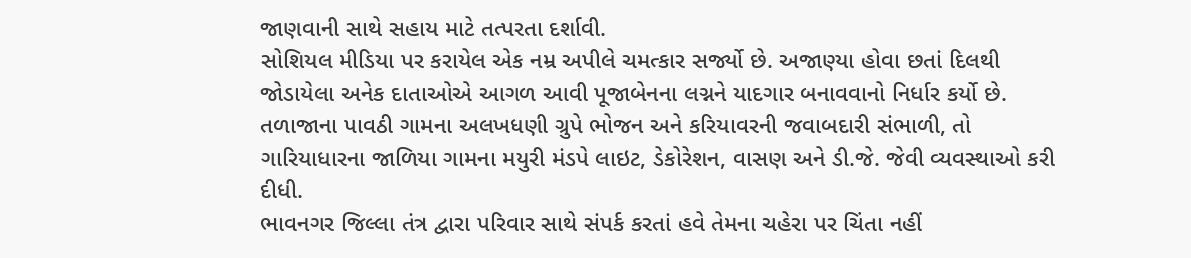જાણવાની સાથે સહાય માટે તત્પરતા દર્શાવી.
સોશિયલ મીડિયા પર કરાયેલ એક નમ્ર અપીલે ચમત્કાર સર્જ્યો છે. અજાણ્યા હોવા છતાં દિલથી જોડાયેલા અનેક દાતાઓએ આગળ આવી પૂજાબેનના લગ્નને યાદગાર બનાવવાનો નિર્ધાર કર્યો છે. તળાજાના પાવઠી ગામના અલખધણી ગ્રુપે ભોજન અને કરિયાવરની જવાબદારી સંભાળી, તો ગારિયાધારના જાળિયા ગામના મયુરી મંડપે લાઇટ, ડેકોરેશન, વાસણ અને ડી.જે. જેવી વ્યવસ્થાઓ કરી દીધી.
ભાવનગર જિલ્લા તંત્ર દ્વારા પરિવાર સાથે સંપર્ક કરતાં હવે તેમના ચહેરા પર ચિંતા નહીં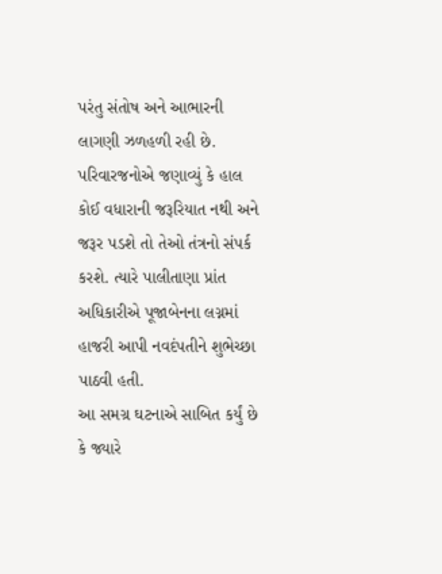પરંતુ સંતોષ અને આભારની લાગણી ઝળહળી રહી છે. પરિવારજનોએ જણાવ્યું કે હાલ કોઈ વધારાની જરૂરિયાત નથી અને જરૂર પડશે તો તેઓ તંત્રનો સંપર્ક કરશે. ત્યારે પાલીતાણા પ્રાંત અધિકારીએ પૂજાબેનના લગ્નમાં હાજરી આપી નવદંપતીને શુભેચ્છા પાઠવી હતી.
આ સમગ્ર ઘટનાએ સાબિત કર્યું છે કે જ્યારે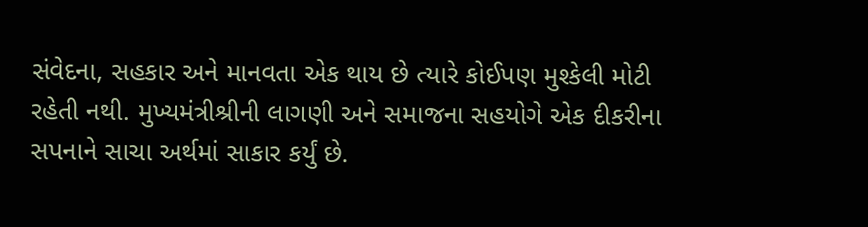સંવેદના, સહકાર અને માનવતા એક થાય છે ત્યારે કોઈપણ મુશ્કેલી મોટી રહેતી નથી. મુખ્યમંત્રીશ્રીની લાગણી અને સમાજના સહયોગે એક દીકરીના સપનાને સાચા અર્થમાં સાકાર કર્યું છે.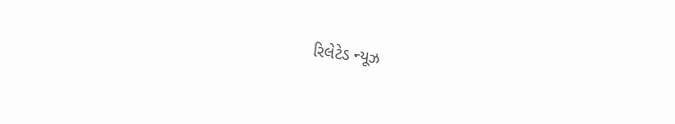રિલેટેડ ન્યૂઝ